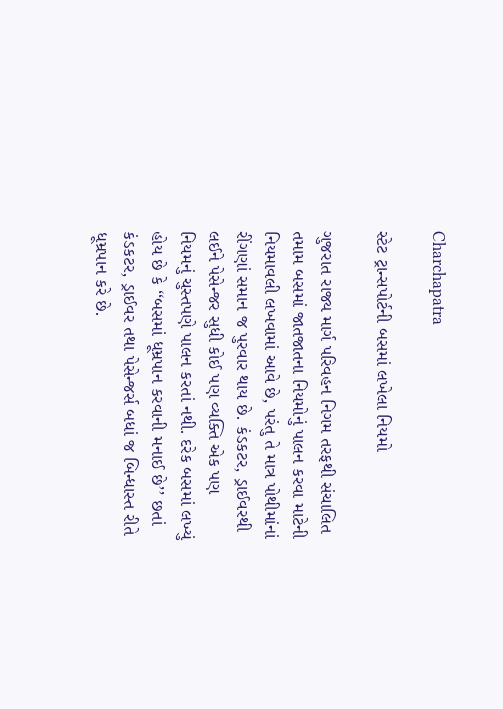Charchapatra

સ્ટેટ ટ્રાન્સપોર્ટની બસમાં લખેલા નિયમો

ગુજરાત રાજ્ય માર્ગ પરિવહન નિગમ તરફથી સંચાલિત તમામ બસમાં જાતજાતના નિયમોનું પાલન કરવા માટેની નિયમાવલી લખવામાં આવે છે, પરંતુ તે માત્ર પોથીમાંનાં રીંગણાં સમાન જ પુરવાર થાય છે. કંડકટર, ડ્રાઈવરથી લઈને પેસેન્જર સુધી કોઈ પણ વ્યક્તિ એક પણ નિયમનું ચુસ્તપણે પાલન કરતાં નથી. દરેક બસમાં લખ્યું હોય છે કે ‘‘બસમાં ધૂમ્રપાન કરવાની મનાઈ છે’’ છતાં કંડકટર, ડ્રાઈવર તથા પેસેન્જર્સ બધાં જ બિન્ધાસ્ત રીતે ધૂમ્રપાન કરે છે.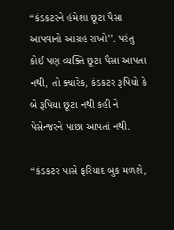‘‘કંડકટરને હંમેશા છૂટા પૈસા આપવાનો આગ્રહ રાખો’’. પરંતુ કોઈ પણ વ્યક્તિ છૂટા પૈસા આપતા નથી, તો ક્યારેક, કંડકટર રૂપિયો કે બે રૂપિયા છૂટા નથી કહી ને પેસેન્જરને પાછા આપતાં નથી.

‘‘કંડકટર પાસે ફરિયાદ બુક મળશે,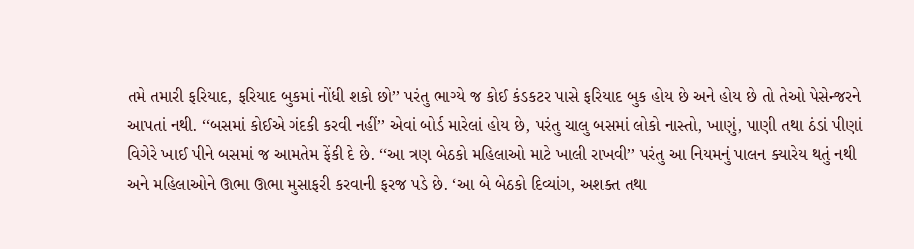તમે તમારી ફરિયાદ, ફરિયાદ બુકમાં નોંધી શકો છો’’ પરંતુ ભાગ્યે જ કોઈ કંડકટર પાસે ફરિયાદ બુક હોય છે અને હોય છે તો તેઓ પેસેન્જરને આપતાં નથી. ‘‘બસમાં કોઈએ ગંદકી કરવી નહીં’’ એવાં બોર્ડ મારેલાં હોય છે, પરંતુ ચાલુ બસમાં લોકો નાસ્તો, ખાણું, પાણી તથા ઠંડાં પીણાં વિગેરે ખાઈ પીને બસમાં જ આમતેમ ફેંકી દે છે. ‘‘આ ત્રણ બેઠકો મહિલાઓ માટે ખાલી રાખવી’’ પરંતુ આ નિયમનું પાલન ક્યારેય થતું નથી અને મહિલાઓને ઊભા ઊભા મુસાફરી કરવાની ફરજ પડે છે. ‘આ બે બેઠકો દિવ્યાંગ, અશક્ત તથા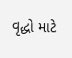વૃદ્ધો માટે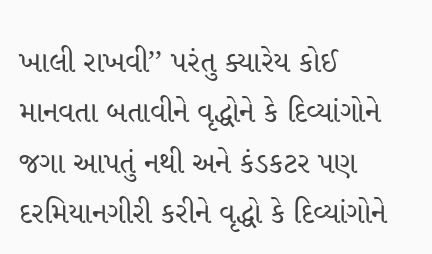ખાલી રાખવી’’ પરંતુ ક્યારેય કોઈ માનવતા બતાવીને વૃદ્ધોને કે દિવ્યાંગોને જગા આપતું નથી અને કંડકટર પણ દરમિયાનગીરી કરીને વૃદ્ધો કે દિવ્યાંગોને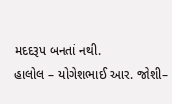મદદરૂપ બનતાં નથી.
હાલોલ – યોગેશભાઈ આર. જોશી–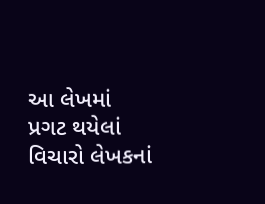આ લેખમાં પ્રગટ થયેલાં વિચારો લેખકનાં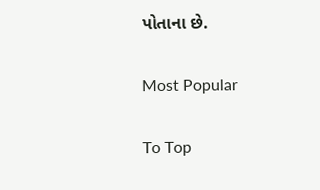પોતાના છે.

Most Popular

To Top